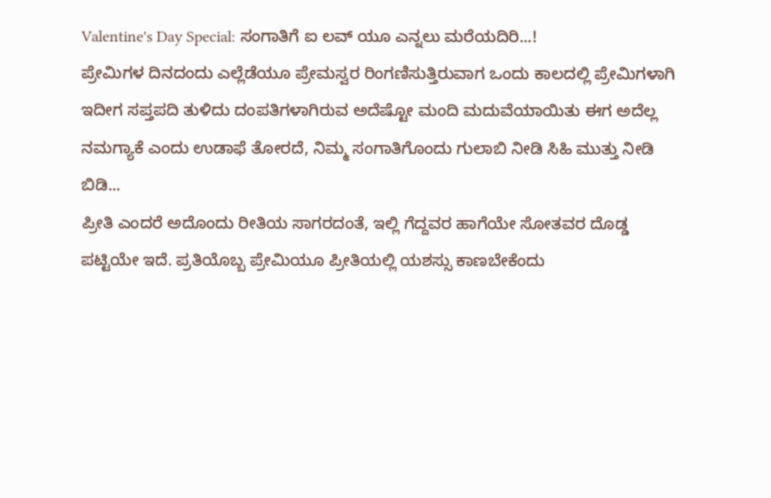Valentine's Day Special: ಸಂಗಾತಿಗೆ ಐ ಲವ್ ಯೂ ಎನ್ನಲು ಮರೆಯದಿರಿ...!
ಪ್ರೇಮಿಗಳ ದಿನದಂದು ಎಲ್ಲೆಡೆಯೂ ಪ್ರೇಮಸ್ವರ ರಿಂಗಣಿಸುತ್ತಿರುವಾಗ ಒಂದು ಕಾಲದಲ್ಲಿ ಪ್ರೇಮಿಗಳಾಗಿ ಇದೀಗ ಸಪ್ತಪದಿ ತುಳಿದು ದಂಪತಿಗಳಾಗಿರುವ ಅದೆಷ್ಟೋ ಮಂದಿ ಮದುವೆಯಾಯಿತು ಈಗ ಅದೆಲ್ಲ ನಮಗ್ಯಾಕೆ ಎಂದು ಉಡಾಫೆ ತೋರದೆ, ನಿಮ್ಮ ಸಂಗಾತಿಗೊಂದು ಗುಲಾಬಿ ನೀಡಿ ಸಿಹಿ ಮುತ್ತು ನೀಡಿ ಬಿಡಿ...
ಪ್ರೀತಿ ಎಂದರೆ ಅದೊಂದು ರೀತಿಯ ಸಾಗರದಂತೆ, ಇಲ್ಲಿ ಗೆದ್ದವರ ಹಾಗೆಯೇ ಸೋತವರ ದೊಡ್ಡ ಪಟ್ಟಿಯೇ ಇದೆ. ಪ್ರತಿಯೊಬ್ಬ ಪ್ರೇಮಿಯೂ ಪ್ರೀತಿಯಲ್ಲಿ ಯಶಸ್ಸು ಕಾಣಬೇಕೆಂದು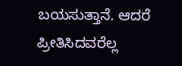ಬಯಸುತ್ತಾನೆ. ಆದರೆ ಪ್ರೀತಿಸಿದವರೆಲ್ಲ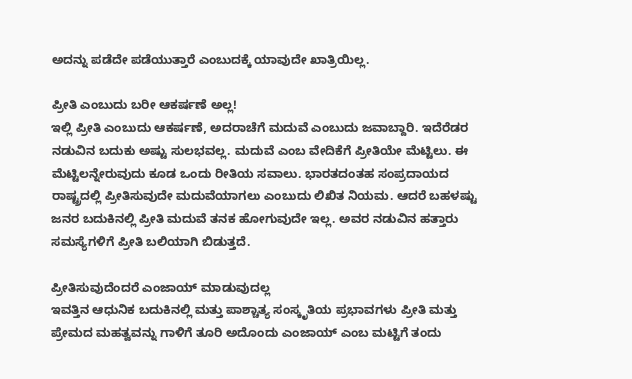ಅದನ್ನು ಪಡೆದೇ ಪಡೆಯುತ್ತಾರೆ ಎಂಬುದಕ್ಕೆ ಯಾವುದೇ ಖಾತ್ರಿಯಿಲ್ಲ.

ಪ್ರೀತಿ ಎಂಬುದು ಬರೀ ಆಕರ್ಷಣೆ ಅಲ್ಲ!
ಇಲ್ಲಿ ಪ್ರೀತಿ ಎಂಬುದು ಆಕರ್ಷಣೆ, ಅದರಾಚೆಗೆ ಮದುವೆ ಎಂಬುದು ಜವಾಬ್ದಾರಿ. ಇದೆರೆಡರ ನಡುವಿನ ಬದುಕು ಅಷ್ಟು ಸುಲಭವಲ್ಲ. ಮದುವೆ ಎಂಬ ವೇದಿಕೆಗೆ ಪ್ರೀತಿಯೇ ಮೆಟ್ಟಿಲು. ಈ ಮೆಟ್ಟಿಲನ್ನೇರುವುದು ಕೂಡ ಒಂದು ರೀತಿಯ ಸವಾಲು. ಭಾರತದಂತಹ ಸಂಪ್ರದಾಯದ ರಾಷ್ಟ್ರದಲ್ಲಿ ಪ್ರೀತಿಸುವುದೇ ಮದುವೆಯಾಗಲು ಎಂಬುದು ಲಿಖಿತ ನಿಯಮ. ಆದರೆ ಬಹಳಷ್ಟು ಜನರ ಬದುಕಿನಲ್ಲಿ ಪ್ರೀತಿ ಮದುವೆ ತನಕ ಹೋಗುವುದೇ ಇಲ್ಲ. ಅವರ ನಡುವಿನ ಹತ್ತಾರು ಸಮಸ್ಯೆಗಳಿಗೆ ಪ್ರೀತಿ ಬಲಿಯಾಗಿ ಬಿಡುತ್ತದೆ.

ಪ್ರೀತಿಸುವುದೆಂದರೆ ಎಂಜಾಯ್ ಮಾಡುವುದಲ್ಲ
ಇವತ್ತಿನ ಆಧುನಿಕ ಬದುಕಿನಲ್ಲಿ ಮತ್ತು ಪಾಶ್ಚಾತ್ಯ ಸಂಸ್ಕೃತಿಯ ಪ್ರಭಾವಗಳು ಪ್ರೀತಿ ಮತ್ತು ಪ್ರೇಮದ ಮಹತ್ವವನ್ನು ಗಾಳಿಗೆ ತೂರಿ ಅದೊಂದು ಎಂಜಾಯ್ ಎಂಬ ಮಟ್ಟಿಗೆ ತಂದು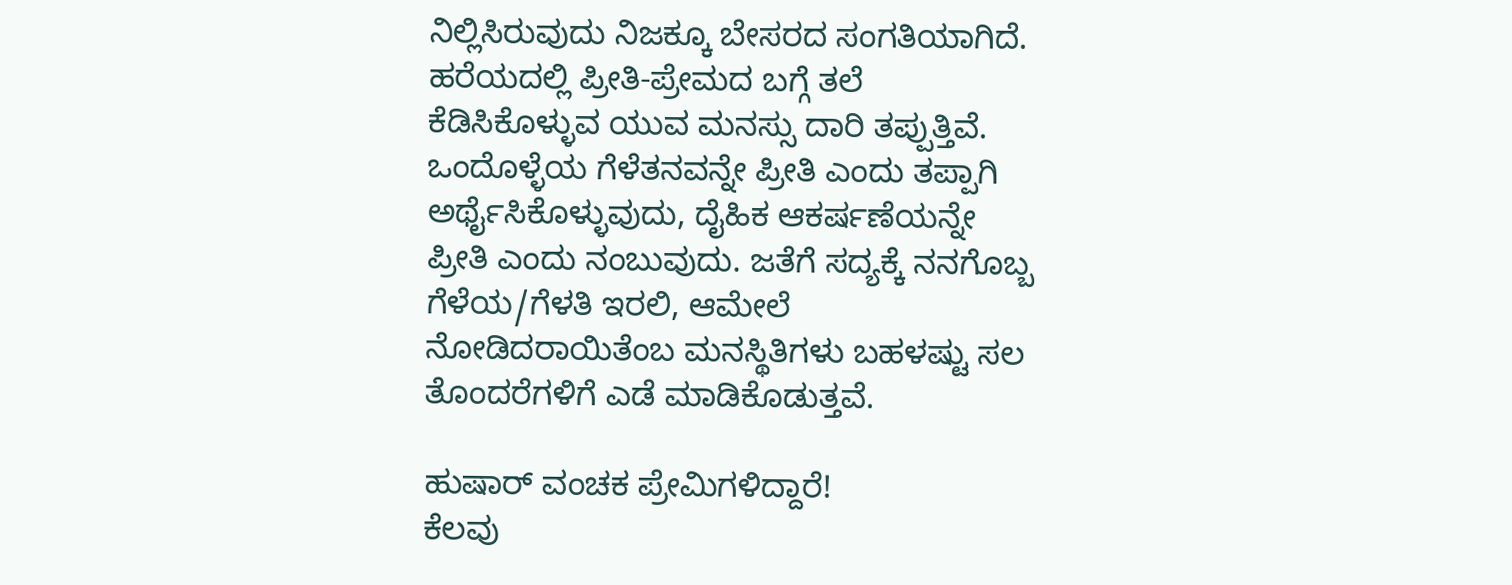ನಿಲ್ಲಿಸಿರುವುದು ನಿಜಕ್ಕೂ ಬೇಸರದ ಸಂಗತಿಯಾಗಿದೆ. ಹರೆಯದಲ್ಲಿ ಪ್ರೀತಿ-ಪ್ರೇಮದ ಬಗ್ಗೆ ತಲೆ ಕೆಡಿಸಿಕೊಳ್ಳುವ ಯುವ ಮನಸ್ಸು ದಾರಿ ತಪ್ಪುತ್ತಿವೆ. ಒಂದೊಳ್ಳೆಯ ಗೆಳೆತನವನ್ನೇ ಪ್ರೀತಿ ಎಂದು ತಪ್ಪಾಗಿ ಅರ್ಥೈಸಿಕೊಳ್ಳುವುದು, ದೈಹಿಕ ಆಕರ್ಷಣೆಯನ್ನೇ ಪ್ರೀತಿ ಎಂದು ನಂಬುವುದು. ಜತೆಗೆ ಸದ್ಯಕ್ಕೆ ನನಗೊಬ್ಬ ಗೆಳೆಯ/ಗೆಳತಿ ಇರಲಿ, ಆಮೇಲೆ ನೋಡಿದರಾಯಿತೆಂಬ ಮನಸ್ಥಿತಿಗಳು ಬಹಳಷ್ಟು ಸಲ ತೊಂದರೆಗಳಿಗೆ ಎಡೆ ಮಾಡಿಕೊಡುತ್ತವೆ.

ಹುಷಾರ್ ವಂಚಕ ಪ್ರೇಮಿಗಳಿದ್ದಾರೆ!
ಕೆಲವು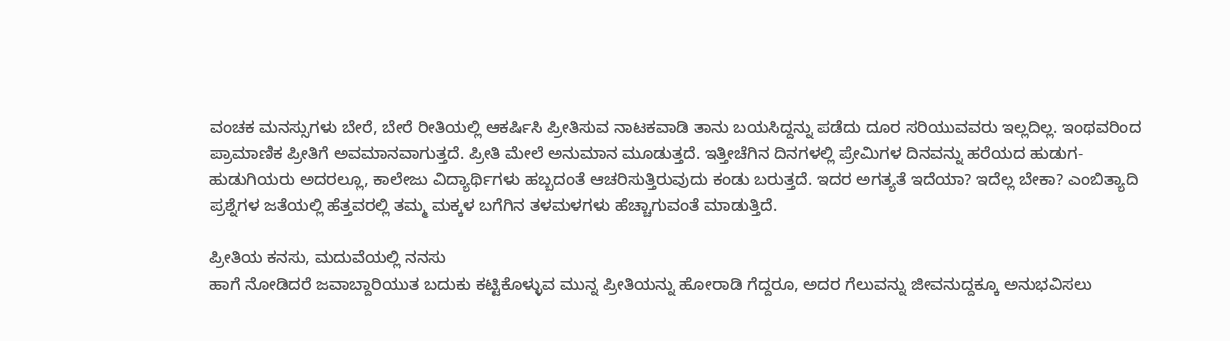ವಂಚಕ ಮನಸ್ಸುಗಳು ಬೇರೆ, ಬೇರೆ ರೀತಿಯಲ್ಲಿ ಆಕರ್ಷಿಸಿ ಪ್ರೀತಿಸುವ ನಾಟಕವಾಡಿ ತಾನು ಬಯಸಿದ್ದನ್ನು ಪಡೆದು ದೂರ ಸರಿಯುವವರು ಇಲ್ಲದಿಲ್ಲ. ಇಂಥವರಿಂದ ಪ್ರಾಮಾಣಿಕ ಪ್ರೀತಿಗೆ ಅವಮಾನವಾಗುತ್ತದೆ. ಪ್ರೀತಿ ಮೇಲೆ ಅನುಮಾನ ಮೂಡುತ್ತದೆ. ಇತ್ತೀಚೆಗಿನ ದಿನಗಳಲ್ಲಿ ಪ್ರೇಮಿಗಳ ದಿನವನ್ನು ಹರೆಯದ ಹುಡುಗ-ಹುಡುಗಿಯರು ಅದರಲ್ಲೂ, ಕಾಲೇಜು ವಿದ್ಯಾರ್ಥಿಗಳು ಹಬ್ಬದಂತೆ ಆಚರಿಸುತ್ತಿರುವುದು ಕಂಡು ಬರುತ್ತದೆ. ಇದರ ಅಗತ್ಯತೆ ಇದೆಯಾ? ಇದೆಲ್ಲ ಬೇಕಾ? ಎಂಬಿತ್ಯಾದಿ ಪ್ರಶ್ನೆಗಳ ಜತೆಯಲ್ಲಿ ಹೆತ್ತವರಲ್ಲಿ ತಮ್ಮ ಮಕ್ಕಳ ಬಗೆಗಿನ ತಳಮಳಗಳು ಹೆಚ್ಚಾಗುವಂತೆ ಮಾಡುತ್ತಿದೆ.

ಪ್ರೀತಿಯ ಕನಸು, ಮದುವೆಯಲ್ಲಿ ನನಸು
ಹಾಗೆ ನೋಡಿದರೆ ಜವಾಬ್ದಾರಿಯುತ ಬದುಕು ಕಟ್ಟಿಕೊಳ್ಳುವ ಮುನ್ನ ಪ್ರೀತಿಯನ್ನು ಹೋರಾಡಿ ಗೆದ್ದರೂ, ಅದರ ಗೆಲುವನ್ನು ಜೀವನುದ್ದಕ್ಕೂ ಅನುಭವಿಸಲು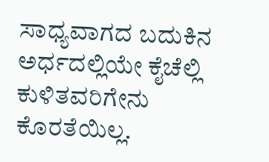ಸಾಧ್ಯವಾಗದ ಬದುಕಿನ ಅರ್ಧದಲ್ಲಿಯೇ ಕೈಚೆಲ್ಲಿ ಕುಳಿತವರಿಗೇನು ಕೊರತೆಯಿಲ್ಲ.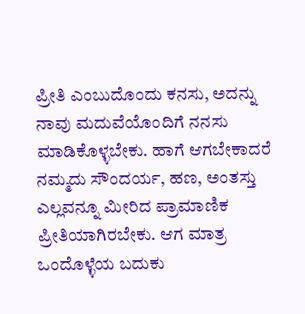ಪ್ರೀತಿ ಎಂಬುದೊಂದು ಕನಸು, ಅದನ್ನು ನಾವು ಮದುವೆಯೊಂದಿಗೆ ನನಸು ಮಾಡಿಕೊಳ್ಳಬೇಕು. ಹಾಗೆ ಆಗಬೇಕಾದರೆ ನಮ್ಮದು ಸೌಂದರ್ಯ, ಹಣ, ಅಂತಸ್ತು ಎಲ್ಲವನ್ನೂ ಮೀರಿದ ಪ್ರಾಮಾಣಿಕ ಪ್ರೀತಿಯಾಗಿರಬೇಕು. ಆಗ ಮಾತ್ರ ಒಂದೊಳ್ಳೆಯ ಬದುಕು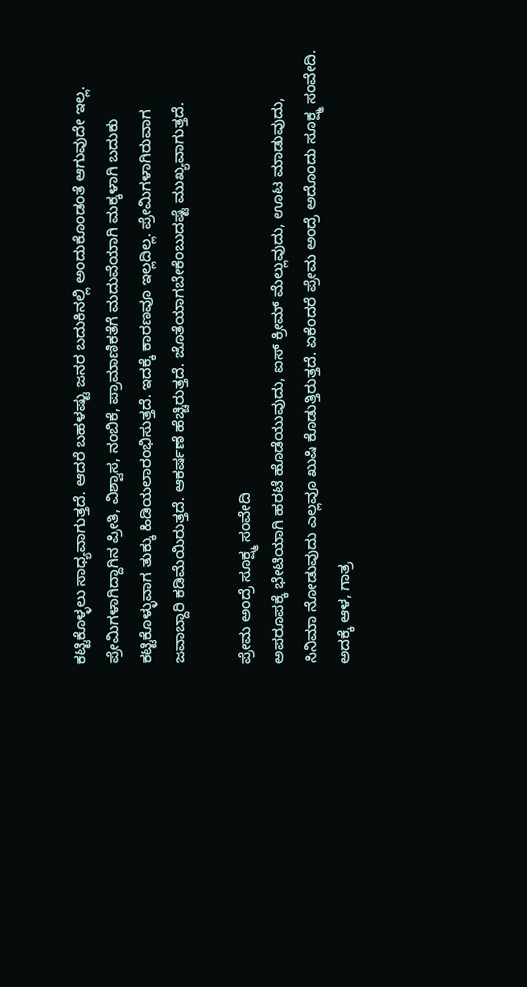ಕಟ್ಟಿಕೊಳ್ಳಲು ಸಾಧ್ಯವಾಗುತ್ತದೆ. ಆದರೆ ಬಹಳಷ್ಟು ಜನರ ಬದುಕಿನಲ್ಲಿ ಅಂದುಕೊಂಡಂತೆ ಆಗುವುದೇ ಇಲ್ಲ. ಪ್ರೇಮಿಗಳಾಗಿದ್ದಾಗಿನ ಪ್ರೀತಿ, ವಿಶ್ವಾಸ, ನಂಬಿಕೆ, ಪ್ರಾಮಾಣಿಕತೆಗೆ ಮದುವೆಯಾಗಿ ಮಕ್ಕಳಾಗಿ ಬದುಕು ಕಟ್ಟಿಕೊಳ್ಳುವಾಗ ತುಕ್ಕು ಹಿಡಿಯಲಾರಂಭಿಸುತ್ತದೆ. ಇದಕ್ಕೆ ಕಾರಣವೂ ಇಲ್ಲದಿಲ್ಲ. ಪ್ರೇಮಿಗಳಾಗಿರುವಾಗ ಜವಾಬ್ದಾರಿ ಕಡಿಮೆಯಿರುತ್ತದೆ. ಆಕರ್ಷಣೆ ಹೆಚ್ಚಿರುತ್ತದೆ. ಜೊತೆಯಾಗಬೇಕೆಂಬುದಷ್ಟೆ ಮುಖ್ಯವಾಗುತ್ತದೆ.

ಪ್ರೇಮ ಅಂದ್ರೆ ಸೂಕ್ಷ್ಮ ಸಂವೇದಿ
ಅಪರೂಪಕ್ಕೆ ಭೇಟಿಯಾಗಿ ಹರಟೆ ಹೊಡೆಯುವುದು, ಐಸ್ ಕ್ರೀಮ್ ಮೆಲ್ಲುವುದು, ಊಟ ಮಾಡುವುದು, ಸಿನಿಮಾ ನೋಡುವುದು ಎಲ್ಲವೂ ಖುಷಿ ಕೊಡುತ್ತಿರುತ್ತದೆ. ಏಕೆಂದರೆ ಪ್ರೇಮ ಅಂದ್ರೆ ಅದೊಂದು ಸೂಕ್ಷ್ಮ ಸಂವೇದಿ. ಅದಕ್ಕೆ ಆಳ, ಗಾತ್ರ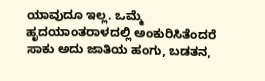ಯಾವುದೂ ಇಲ್ಲ. ಒಮ್ಮೆ ಹೃದಯಾಂತರಾಳದಲ್ಲಿ ಅಂಕುರಿಸಿತೆಂದರೆ ಸಾಕು ಅದು ಜಾತಿಯ ಹಂಗು, ಬಡತನ,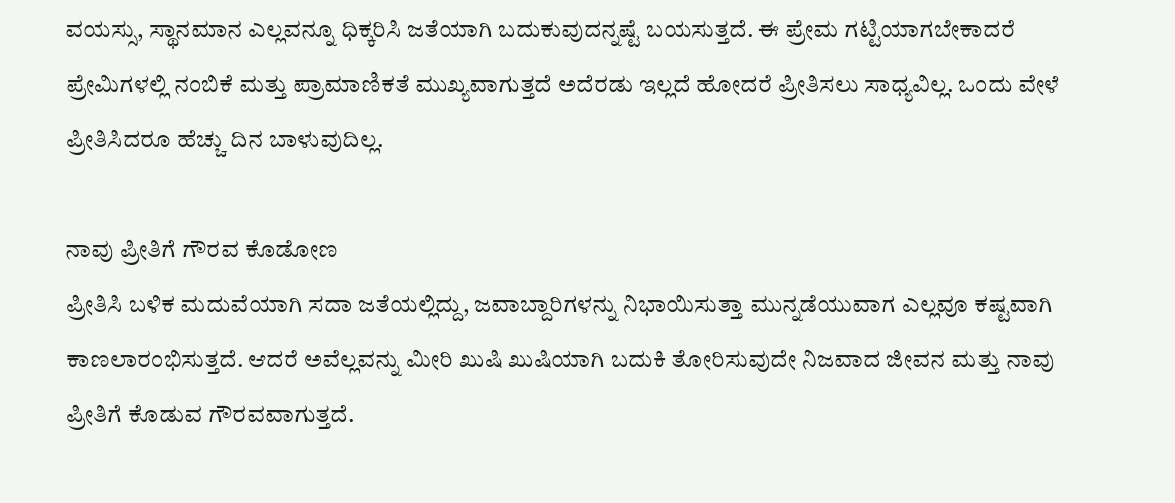ವಯಸ್ಸು, ಸ್ಥಾನಮಾನ ಎಲ್ಲವನ್ನೂ ಧಿಕ್ಕರಿಸಿ ಜತೆಯಾಗಿ ಬದುಕುವುದನ್ನಷ್ಟೆ ಬಯಸುತ್ತದೆ. ಈ ಪ್ರೇಮ ಗಟ್ಟಿಯಾಗಬೇಕಾದರೆ ಪ್ರೇಮಿಗಳಲ್ಲಿ ನಂಬಿಕೆ ಮತ್ತು ಪ್ರಾಮಾಣಿಕತೆ ಮುಖ್ಯವಾಗುತ್ತದೆ ಅದೆರಡು ಇಲ್ಲದೆ ಹೋದರೆ ಪ್ರೀತಿಸಲು ಸಾಧ್ಯವಿಲ್ಲ. ಒಂದು ವೇಳೆ ಪ್ರೀತಿಸಿದರೂ ಹೆಚ್ಚು ದಿನ ಬಾಳುವುದಿಲ್ಲ.

ನಾವು ಪ್ರೀತಿಗೆ ಗೌರವ ಕೊಡೋಣ
ಪ್ರೀತಿಸಿ ಬಳಿಕ ಮದುವೆಯಾಗಿ ಸದಾ ಜತೆಯಲ್ಲಿದ್ದು, ಜವಾಬ್ದಾರಿಗಳನ್ನು ನಿಭಾಯಿಸುತ್ತಾ ಮುನ್ನಡೆಯುವಾಗ ಎಲ್ಲವೂ ಕಷ್ಟವಾಗಿ ಕಾಣಲಾರಂಭಿಸುತ್ತದೆ. ಆದರೆ ಅವೆಲ್ಲವನ್ನು ಮೀರಿ ಖುಷಿ ಖುಷಿಯಾಗಿ ಬದುಕಿ ತೋರಿಸುವುದೇ ನಿಜವಾದ ಜೀವನ ಮತ್ತು ನಾವು ಪ್ರೀತಿಗೆ ಕೊಡುವ ಗೌರವವಾಗುತ್ತದೆ.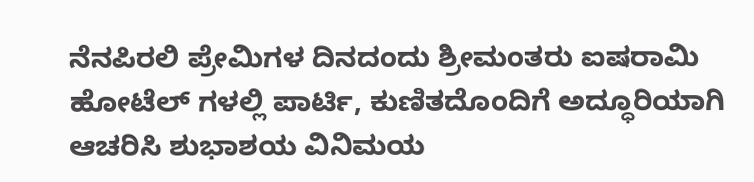ನೆನಪಿರಲಿ ಪ್ರೇಮಿಗಳ ದಿನದಂದು ಶ್ರೀಮಂತರು ಐಷರಾಮಿ ಹೋಟೆಲ್ ಗಳಲ್ಲಿ ಪಾರ್ಟಿ, ಕುಣಿತದೊಂದಿಗೆ ಅದ್ಧೂರಿಯಾಗಿ ಆಚರಿಸಿ ಶುಭಾಶಯ ವಿನಿಮಯ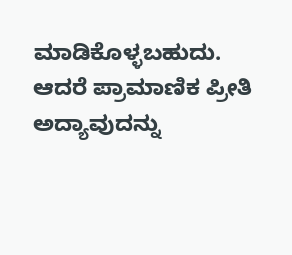ಮಾಡಿಕೊಳ್ಳಬಹುದು. ಆದರೆ ಪ್ರಾಮಾಣಿಕ ಪ್ರೀತಿ ಅದ್ಯಾವುದನ್ನು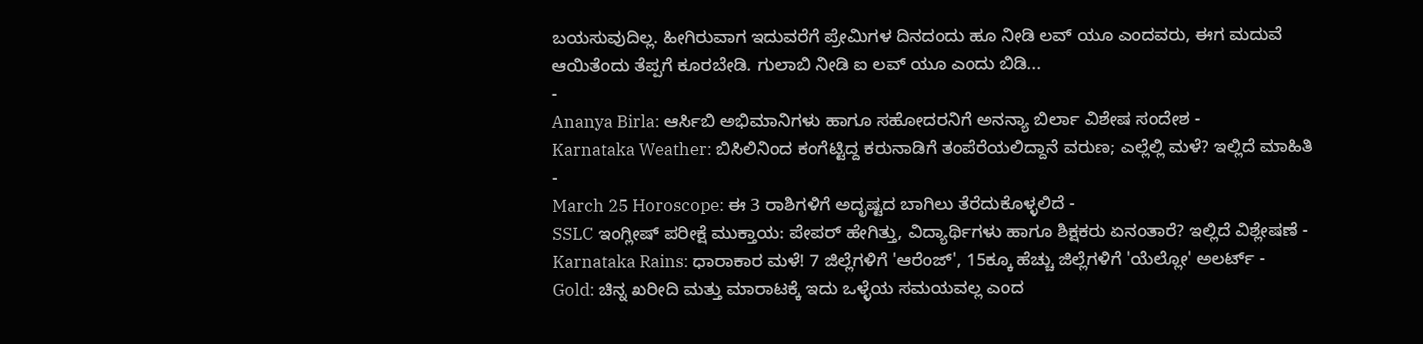ಬಯಸುವುದಿಲ್ಲ. ಹೀಗಿರುವಾಗ ಇದುವರೆಗೆ ಪ್ರೇಮಿಗಳ ದಿನದಂದು ಹೂ ನೀಡಿ ಲವ್ ಯೂ ಎಂದವರು, ಈಗ ಮದುವೆ ಆಯಿತೆಂದು ತೆಪ್ಪಗೆ ಕೂರಬೇಡಿ. ಗುಲಾಬಿ ನೀಡಿ ಐ ಲವ್ ಯೂ ಎಂದು ಬಿಡಿ...
-
Ananya Birla: ಆರ್ಸಿಬಿ ಅಭಿಮಾನಿಗಳು ಹಾಗೂ ಸಹೋದರನಿಗೆ ಅನನ್ಯಾ ಬಿರ್ಲಾ ವಿಶೇಷ ಸಂದೇಶ -
Karnataka Weather: ಬಿಸಿಲಿನಿಂದ ಕಂಗೆಟ್ಟಿದ್ದ ಕರುನಾಡಿಗೆ ತಂಪೆರೆಯಲಿದ್ದಾನೆ ವರುಣ; ಎಲ್ಲೆಲ್ಲಿ ಮಳೆ? ಇಲ್ಲಿದೆ ಮಾಹಿತಿ -
March 25 Horoscope: ಈ 3 ರಾಶಿಗಳಿಗೆ ಅದೃಷ್ಟದ ಬಾಗಿಲು ತೆರೆದುಕೊಳ್ಳಲಿದೆ -
SSLC ಇಂಗ್ಲೀಷ್ ಪರೀಕ್ಷೆ ಮುಕ್ತಾಯ: ಪೇಪರ್ ಹೇಗಿತ್ತು, ವಿದ್ಯಾರ್ಥಿಗಳು ಹಾಗೂ ಶಿಕ್ಷಕರು ಏನಂತಾರೆ? ಇಲ್ಲಿದೆ ವಿಶ್ಲೇಷಣೆ -
Karnataka Rains: ಧಾರಾಕಾರ ಮಳೆ! 7 ಜಿಲ್ಲೆಗಳಿಗೆ 'ಆರೆಂಜ್', 15ಕ್ಕೂ ಹೆಚ್ಚು ಜಿಲ್ಲೆಗಳಿಗೆ 'ಯೆಲ್ಲೋ' ಅಲರ್ಟ್ -
Gold: ಚಿನ್ನ ಖರೀದಿ ಮತ್ತು ಮಾರಾಟಕ್ಕೆ ಇದು ಒಳ್ಳೆಯ ಸಮಯವಲ್ಲ ಎಂದ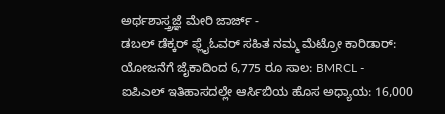ಅರ್ಥಶಾಸ್ತ್ರಜ್ಞೆ ಮೇರಿ ಜಾರ್ಜ್ -
ಡಬಲ್ ಡೆಕ್ಕರ್ ಫ್ಲೈಓವರ್ ಸಹಿತ ನಮ್ಮ ಮೆಟ್ರೋ ಕಾರಿಡಾರ್: ಯೋಜನೆಗೆ ಜೈಕಾದಿಂದ 6,775 ರೂ ಸಾಲ: BMRCL -
ಐಪಿಎಲ್ ಇತಿಹಾಸದಲ್ಲೇ ಆರ್ಸಿಬಿಯ ಹೊಸ ಅಧ್ಯಾಯ: 16,000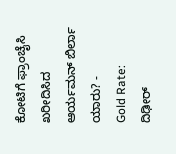ಕೋಟಿಗೆ ಫ್ರಾಂಚೈಸಿ ಖರೀದಿಸಿದ ಆರ್ಯಮನ್ ಬಿರ್ಲಾ ಯಾರು? -
Gold Rate: ದಿಢೀರ್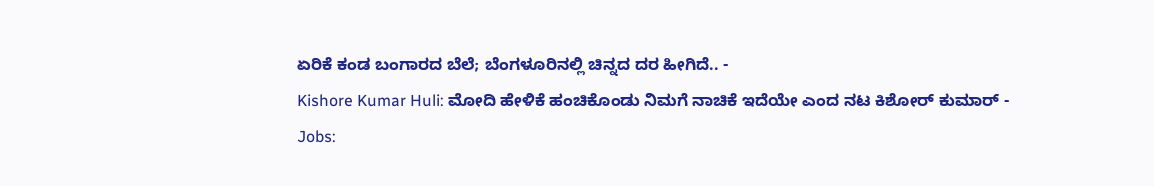ಏರಿಕೆ ಕಂಡ ಬಂಗಾರದ ಬೆಲೆ; ಬೆಂಗಳೂರಿನಲ್ಲಿ ಚಿನ್ನದ ದರ ಹೀಗಿದೆ.. -
Kishore Kumar Huli: ಮೋದಿ ಹೇಳಿಕೆ ಹಂಚಿಕೊಂಡು ನಿಮಗೆ ನಾಚಿಕೆ ಇದೆಯೇ ಎಂದ ನಟ ಕಿಶೋರ್ ಕುಮಾರ್ -
Jobs: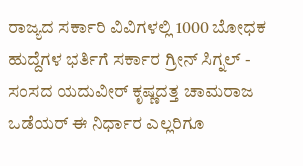ರಾಜ್ಯದ ಸರ್ಕಾರಿ ವಿವಿಗಳಲ್ಲಿ 1000 ಬೋಧಕ ಹುದ್ದೆಗಳ ಭರ್ತಿಗೆ ಸರ್ಕಾರ ಗ್ರೀನ್ ಸಿಗ್ನಲ್ -
ಸಂಸದ ಯದುವೀರ್ ಕೃಷ್ಣದತ್ತ ಚಾಮರಾಜ ಒಡೆಯರ್ ಈ ನಿರ್ಧಾರ ಎಲ್ಲರಿಗೂ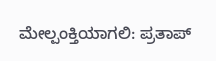ಮೇಲ್ಪಂಕ್ತಿಯಾಗಲಿ: ಪ್ರತಾಪ್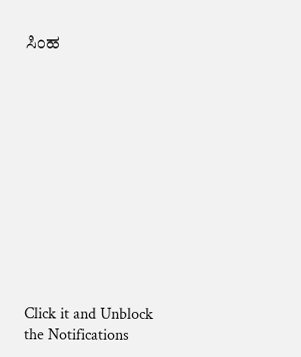ಸಿಂಹ












Click it and Unblock the Notifications